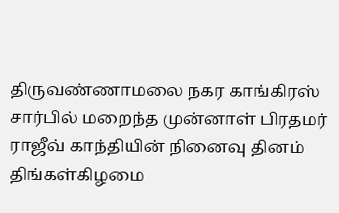திருவண்ணாமலை நகர காங்கிரஸ் சார்பில் மறைந்த முன்னாள் பிரதமர் ராஜீவ் காந்தியின் நினைவு தினம் திங்கள்கிழமை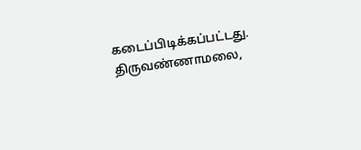கடைப்பிடிக்கப்பட்டது.
திருவண்ணாமலை,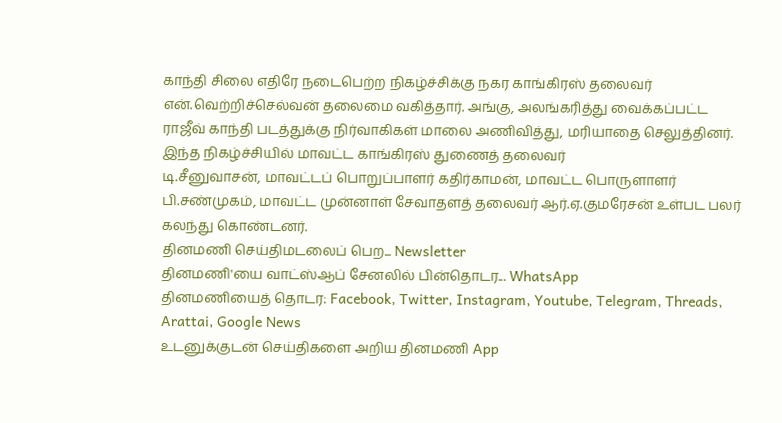காந்தி சிலை எதிரே நடைபெற்ற நிகழ்ச்சிக்கு நகர காங்கிரஸ் தலைவர் என்.வெற்றிச்செல்வன் தலைமை வகித்தார். அங்கு, அலங்கரித்து வைக்கப்பட்ட ராஜீவ் காந்தி படத்துக்கு நிர்வாகிகள் மாலை அணிவித்து, மரியாதை செலுத்தினர். இந்த நிகழ்ச்சியில் மாவட்ட காங்கிரஸ் துணைத் தலைவர்
டி.சீனுவாசன், மாவட்டப் பொறுப்பாளர் கதிர்காமன், மாவட்ட பொருளாளர் பி.சண்முகம், மாவட்ட முன்னாள் சேவாதளத் தலைவர் ஆர்.ஏ.குமரேசன் உள்பட பலர் கலந்து கொண்டனர்.
தினமணி செய்திமடலைப் பெற... Newsletter
தினமணி'யை வாட்ஸ்ஆப் சேனலில் பின்தொடர... WhatsApp
தினமணியைத் தொடர: Facebook, Twitter, Instagram, Youtube, Telegram, Threads, Arattai, Google News
உடனுக்குடன் செய்திகளை அறிய தினமணி App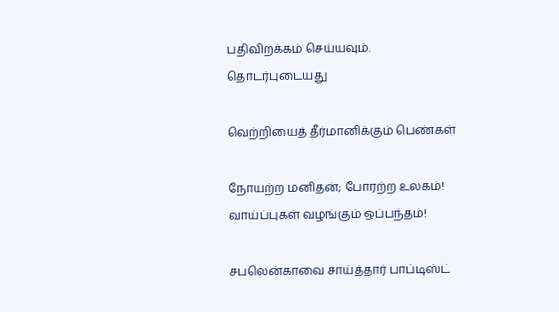பதிவிறக்கம் செய்யவும்.
தொடர்புடையது

வெற்றியைத் தீர்மானிக்கும் பெண்கள்

நோயற்ற மனிதன்; போரற்ற உலகம்!
வாய்ப்புகள் வழங்கும் ஒப்பந்தம்!

சபலென்காவை சாய்த்தார் பாப்டிஸ்ட்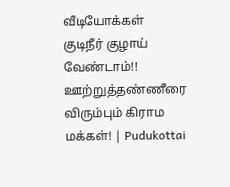வீடியோக்கள்
குடிநீர் குழாய் வேண்டாம்!! ஊற்றுத்தண்ணீரை விரும்பும் கிராம மக்கள்! | Pudukottai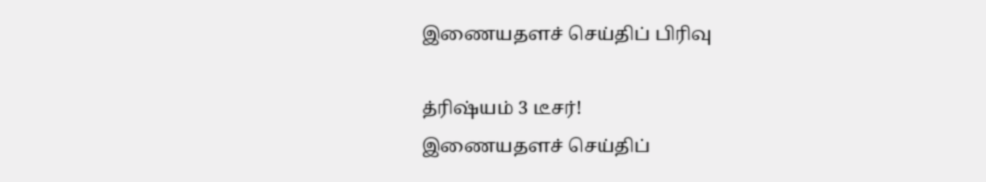இணையதளச் செய்திப் பிரிவு

த்ரிஷ்யம் 3 டீசர்!
இணையதளச் செய்திப்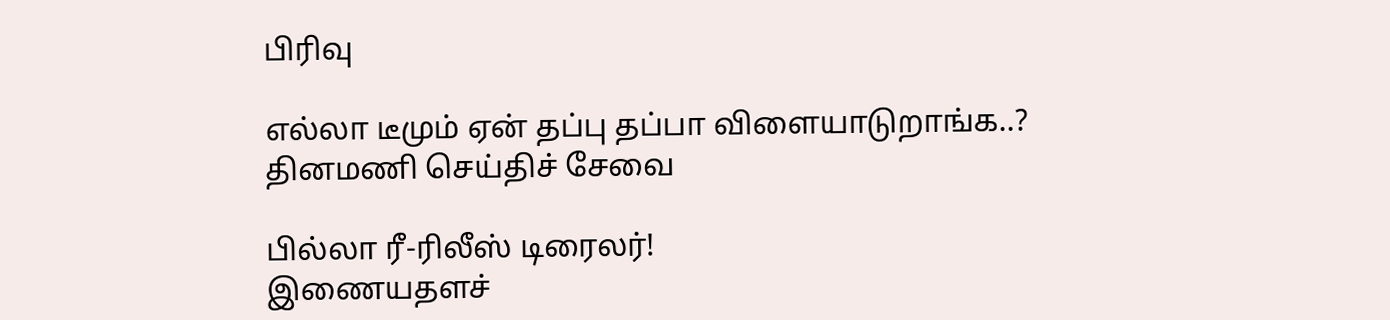பிரிவு

எல்லா டீமும் ஏன் தப்பு தப்பா விளையாடுறாங்க..?
தினமணி செய்திச் சேவை

பில்லா ரீ-ரிலீஸ் டிரைலர்!
இணையதளச்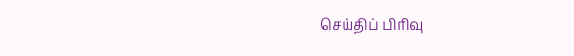செய்திப் பிரிவு